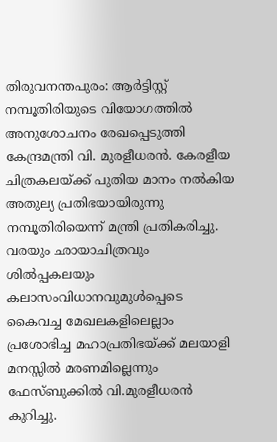തിരുവനന്തപുരം: ആർട്ടിസ്റ്റ് നമ്പൂതിരിയുടെ വിയോഗത്തിൽ അനുശോചനം രേഖപ്പെടുത്തി കേന്ദ്രമന്ത്രി വി. മുരളീധരൻ. കേരളീയ ചിത്രകലയ്ക്ക് പുതിയ മാനം നൽകിയ അതുല്യ പ്രതിഭയായിരുന്നു നമ്പൂതിരിയെന്ന് മന്ത്രി പ്രതികരിച്ചു. വരയും ഛായാചിത്രവും ശിൽപ്പകലയും കലാസംവിധാനവുമുൾപ്പെടെ കൈവച്ച മേഖലകളിലെല്ലാം പ്രശോഭിച്ച മഹാപ്രതിഭയ്ക്ക് മലയാളി മനസ്സിൽ മരണമില്ലെന്നും ഫേസ്ബുക്കിൽ വി.മുരളീധരൻ കുറിച്ചു.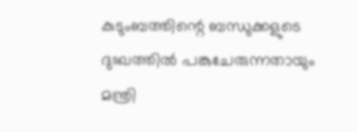കുടുംബത്തിന്റെ ബന്ധുക്കളുടെ ദുഃഖത്തിൽ പങ്കുചേരുന്നതായും മന്ത്രി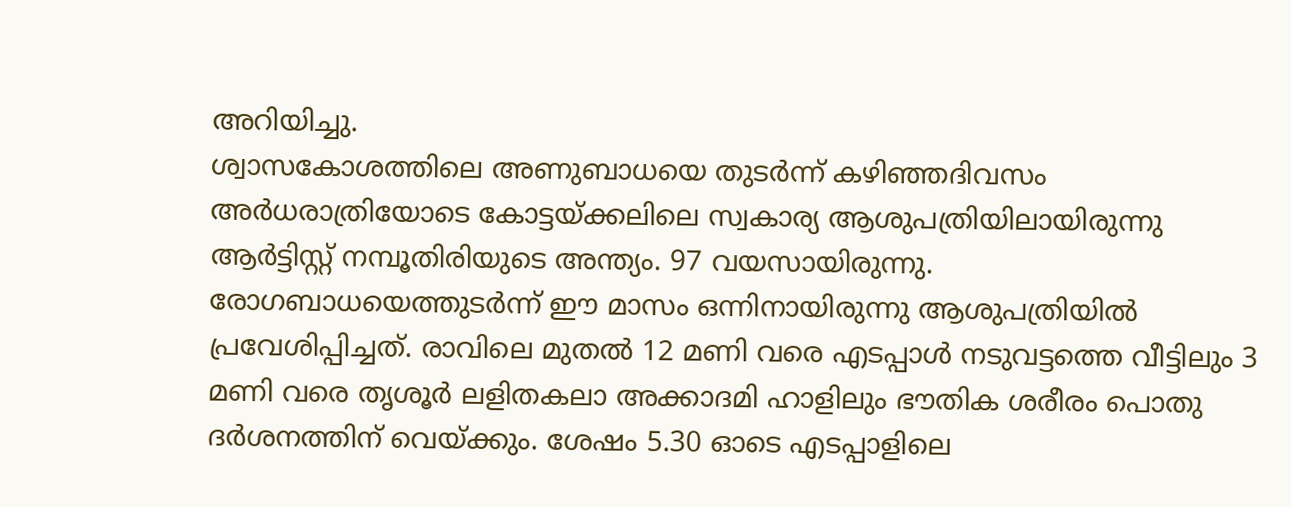അറിയിച്ചു.
ശ്വാസകോശത്തിലെ അണുബാധയെ തുടർന്ന് കഴിഞ്ഞദിവസം അർധരാത്രിയോടെ കോട്ടയ്ക്കലിലെ സ്വകാര്യ ആശുപത്രിയിലായിരുന്നു ആർട്ടിസ്റ്റ് നമ്പൂതിരിയുടെ അന്ത്യം. 97 വയസായിരുന്നു. രോഗബാധയെത്തുടർന്ന് ഈ മാസം ഒന്നിനായിരുന്നു ആശുപത്രിയിൽ പ്രവേശിപ്പിച്ചത്. രാവിലെ മുതൽ 12 മണി വരെ എടപ്പാൾ നടുവട്ടത്തെ വീട്ടിലും 3 മണി വരെ തൃശൂർ ലളിതകലാ അക്കാദമി ഹാളിലും ഭൗതിക ശരീരം പൊതു ദർശനത്തിന് വെയ്ക്കും. ശേഷം 5.30 ഓടെ എടപ്പാളിലെ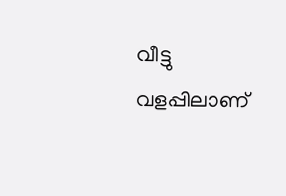വീട്ടു വളപ്പിലാണ്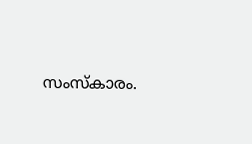സംസ്കാരം.